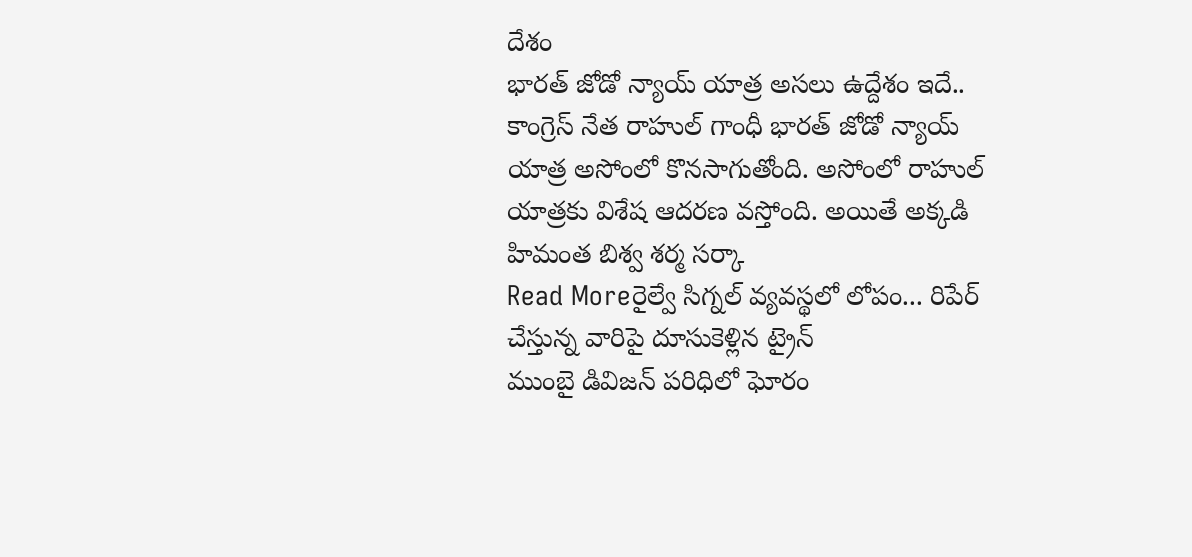దేశం
భారత్ జోడో న్యాయ్ యాత్ర అసలు ఉద్దేశం ఇదే..
కాంగ్రెస్ నేత రాహుల్ గాంధీ భారత్ జోడో న్యాయ్ యాత్ర అసోంలో కొనసాగుతోంది. అసోంలో రాహుల్ యాత్రకు విశేష ఆదరణ వస్తోంది. అయితే అక్కడి హిమంత బిశ్వ శర్మ సర్కా
Read Moreరైల్వే సిగ్నల్ వ్యవస్థలో లోపం... రిపేర్ చేస్తున్న వారిపై దూసుకెళ్లిన ట్రైన్
ముంబై డివిజన్ పరిధిలో ఘోరం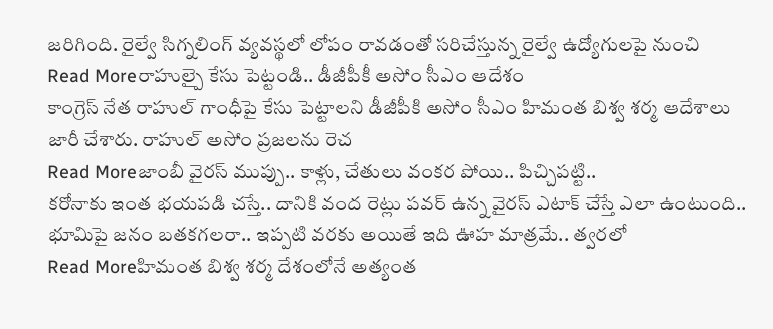జరిగింది. రైల్వే సిగ్నలింగ్ వ్యవస్థలో లోపం రావడంతో సరిచేస్తున్న రైల్వే ఉద్యోగులపై నుంచి
Read Moreరాహుల్పై కేసు పెట్టండి.. డీజీపీకీ అసోం సీఎం ఆదేశం
కాంగ్రెస్ నేత రాహుల్ గాంధీపై కేసు పెట్టాలని డీజీపీకి అసోం సీఎం హిమంత బిశ్వ శర్మ ఆదేశాలు జారీ చేశారు. రాహుల్ అసోం ప్రజలను రెచ
Read Moreజాంబీ వైరస్ ముప్పు.. కాళ్లు, చేతులు వంకర పోయి.. పిచ్చిపట్టి..
కరోనాకు ఇంత భయపడి చస్తే.. దానికి వంద రెట్లు పవర్ ఉన్న వైరస్ ఎటాక్ చేస్తే ఎలా ఉంటుంది.. భూమిపై జనం బతకగలరా.. ఇప్పటి వరకు అయితే ఇది ఊహ మాత్రమే.. త్వరలో
Read Moreహిమంత బిశ్వ శర్మ దేశంలోనే అత్యంత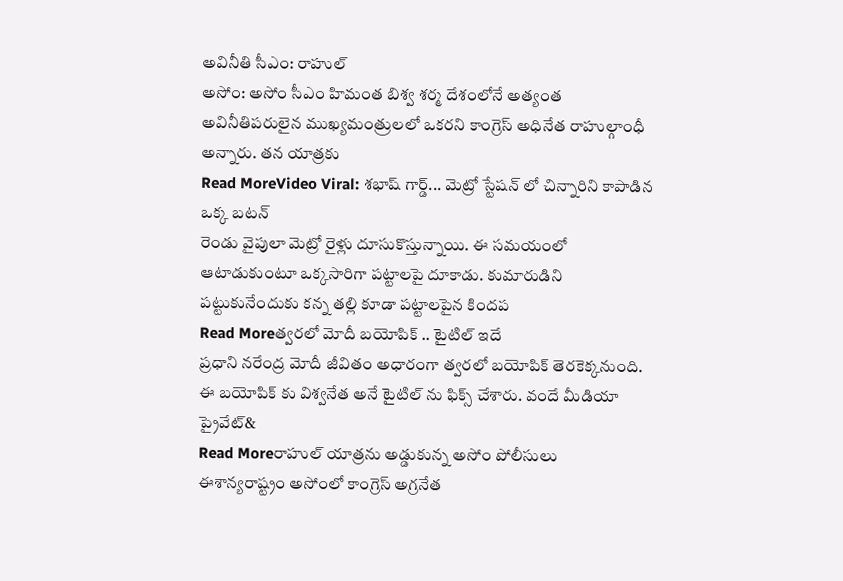అవినీతి సీఎం: రాహుల్
అసోం: అసోం సీఎం హిమంత బిశ్వ శర్మ దేశంలోనే అత్యంత అవినీతిపరులైన ముఖ్యమంత్రులలో ఒకరని కాంగ్రెస్ అధినేత రాహుల్గాంధీ అన్నారు. తన యాత్రకు
Read MoreVideo Viral: శభాష్ గార్డ్... మెట్రో స్టేషన్ లో చిన్నారిని కాపాడిన ఒక్క బటన్
రెండు వైపులా మెట్రో రైళ్లు దూసుకొస్తున్నాయి. ఈ సమయంలో ఆటాడుకుంటూ ఒక్కసారిగా పట్టాలపై దూకాడు. కుమారుడిని పట్టుకునేందుకు కన్న తల్లి కూడా పట్టాలపైన కిందప
Read Moreత్వరలో మోదీ బయోపిక్ .. టైటిల్ ఇదే
ప్రధాని నరేంద్ర మోదీ జీవితం అధారంగా త్వరలో బయోపిక్ తెరకెక్కనుంది. ఈ బయోపిక్ కు విశ్వనేత అనే టైటిల్ ను ఫిక్స్ చేశారు. వందే మీడియా ప్రైవేట్&
Read Moreరాహుల్ యాత్రను అడ్డుకున్న అసోం పోలీసులు
ఈశాన్యరాష్ట్రం అసోంలో కాంగ్రెస్ అగ్రనేత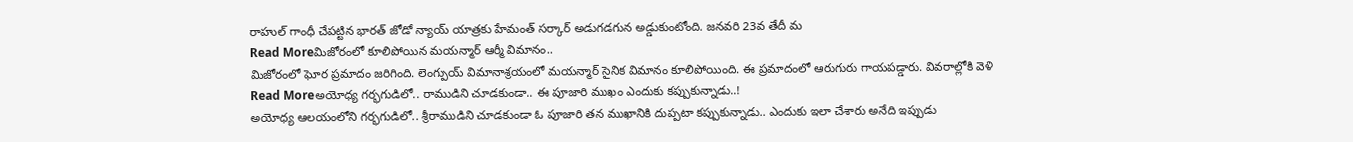రాహుల్ గాంధీ చేపట్టిన భారత్ జోడో న్యాయ్ యాత్రకు హేమంత్ సర్కార్ అడుగడగున అడ్డుకుంటోంది. జనవరి 23వ తేదీ మ
Read Moreమిజోరంలో కూలిపోయిన మయన్మార్ ఆర్మీ విమానం..
మిజోరంలో ఘోర ప్రమాదం జరిగింది. లెంగ్పుయ్ విమానాశ్రయంలో మయన్మార్ సైనిక విమానం కూలిపోయింది. ఈ ప్రమాదంలో ఆరుగురు గాయపడ్డారు. వివరాల్లోకి వెళి
Read Moreఅయోధ్య గర్భగుడిలో.. రాముడిని చూడకుండా.. ఈ పూజారి ముఖం ఎందుకు కప్పుకున్నాడు..!
అయోధ్య ఆలయంలోని గర్భగుడిలో.. శ్రీరాముడిని చూడకుండా ఓ పూజారి తన ముఖానికి దుప్పటా కప్పుకున్నాడు.. ఎందుకు ఇలా చేశారు అనేది ఇప్పుడు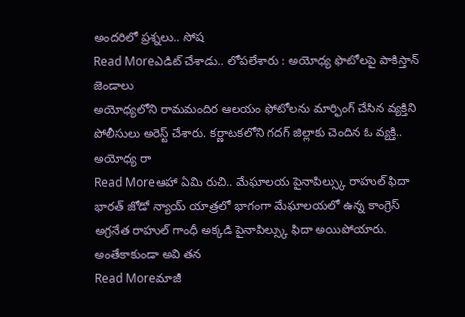అందరిలో ప్రశ్నలు.. సోష
Read Moreఎడిట్ చేశాడు.. లోపలేశారు : అయోధ్య ఫొటోలపై పాకిస్తాన్ జెండాలు
అయోధ్యలోని రామమందిర ఆలయం ఫోటోలను మార్ఫింగ్ చేసిన వ్యక్తిని పోలీసులు అరెస్ట్ చేశారు. కర్ణాటకలోని గదగ్ జిల్లాకు చెందిన ఓ వ్యక్తి.. అయోధ్య రా
Read Moreఆహా ఏమి రుచి.. మేఘాలయ పైనాపిల్స్కు రాహుల్ ఫిదా
భారత్ జోడో న్యాయ్ యాత్రలో భాగంగా మేఘాలయలో ఉన్న కాంగ్రెస్ అగ్రనేత రాహుల్ గాంధీ అక్కడి పైనాపిల్స్కు ఫిదా అయిపోయారు. అంతేకాకుండా అవి తన
Read Moreమాజీ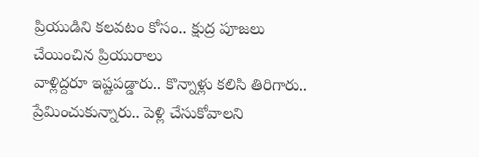ప్రియుడిని కలవటం కోసం.. క్షుద్ర పూజలు చేయించిన ప్రియురాలు
వాళ్లిద్దరూ ఇష్టపడ్డారు.. కొన్నాళ్లు కలిసి తిరిగారు.. ప్రేమించుకున్నారు.. పెళ్లి చేసుకోవాలని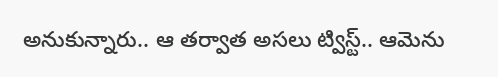అనుకున్నారు.. ఆ తర్వాత అసలు ట్విస్ట్.. ఆమెను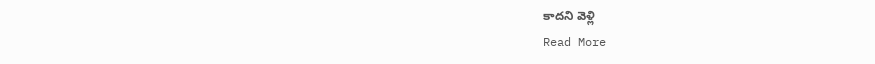కాదని వెళ్లి
Read More